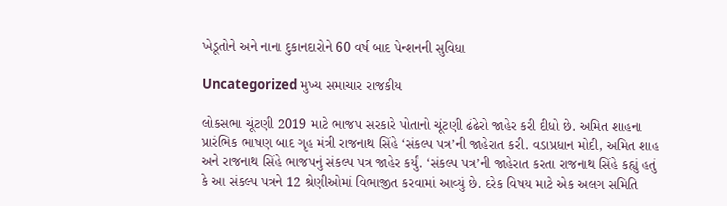ખેડૂતોને અને નાના દુકાનદારોને 60 વર્ષ બાદ પેન્શનની સુવિધા

Uncategorized મુખ્ય સમાચાર રાજકીય

લોકસભા ચૂંટણી 2019 માટે ભાજપ સરકારે પોતાનો ચૂંટણી ઢંઢેરો જાહેર કરી દીધો છે. અમિત શાહના પ્રારંભિક ભાષણ બાદ ગૃહ મંત્રી રાજનાથ સિંહે ‘સંકલ્પ પત્ર’ની જાહેરાત કરી. વડાપ્રધાન મોદી, અમિત શાહ અને રાજનાથ સિંહે ભાજપનું સંકલ્પ પત્ર જાહેર કર્યું. ‘સંકલ્પ પત્ર’ની જાહેરાત કરતા રાજનાથ સિંહે કહ્યું હતું કે આ સંકલ્પ પત્રને 12 શ્રેણીઓમાં વિભાજીત કરવામાં આવ્યું છે. દરેક વિષય માટે એક અલગ સમિતિ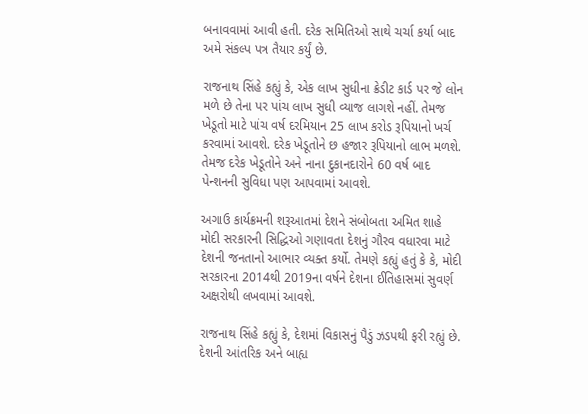બનાવવામાં આવી હતી. દરેક સમિતિઓ સાથે ચર્ચા કર્યા બાદ અમે સંકલ્પ પત્ર તૈયાર કર્યું છે.

રાજનાથ સિંહે કહ્યું કે, એક લાખ સુધીના ક્રેડીટ કાર્ડ પર જે લોન મળે છે તેના પર પાંચ લાખ સુધી વ્યાજ લાગશે નહીં. તેમજ ખેડૂતો માટે પાંચ વર્ષ દરમિયાન 25 લાખ કરોડ રૂપિયાનો ખર્ચ કરવામાં આવશે. દરેક ખેડૂતોને છ હજાર રૂપિયાનો લાભ મળશે. તેમજ દરેક ખેડૂતોને અને નાના દુકાનદારોને 60 વર્ષ બાદ પેન્શનની સુવિધા પણ આપવામાં આવશે.

અગાઉ કાર્યક્રમની શરૂઆતમાં દેશને સંબોબતા અમિત શાહે મોદી સરકારની સિદ્ધિઓ ગણાવતા દેશનું ગૌરવ વધારવા માટે દેશની જનતાનો આભાર વ્યક્ત કર્યો. તેમણે કહ્યું હતું કે કે, મોદી સરકારના 2014થી 2019ના વર્ષને દેશના ઈતિહાસમાં સુવર્ણ અક્ષરોથી લખવામાં આવશે.

રાજનાથ સિંહે કહ્યું કે, દેશમાં વિકાસનું પૈડું ઝડપથી ફરી રહ્યું છે. દેશની આંતરિક અને બાહ્ય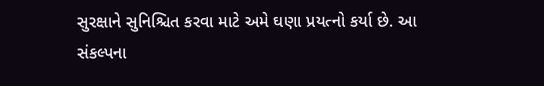સુરક્ષાને સુનિશ્ચિત કરવા માટે અમે ઘણા પ્રયત્નો કર્યા છે. આ સંકલ્પના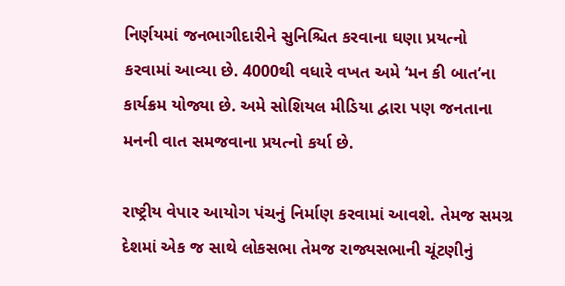નિર્ણયમાં જનભાગીદારીને સુનિશ્ચિત કરવાના ઘણા પ્રયત્નો કરવામાં આવ્યા છે. 4000થી વધારે વખત અમે ‘મન કી બાત’ના કાર્યક્રમ યોજ્યા છે. અમે સોશિયલ મીડિયા દ્વારા પણ જનતાના મનની વાત સમજવાના પ્રયત્નો કર્યા છે.

રાષ્ટ્રીય વેપાર આયોગ પંચનું નિર્માણ કરવામાં આવશે. તેમજ સમગ્ર દેશમાં એક જ સાથે લોકસભા તેમજ રાજ્યસભાની ચૂંટણીનું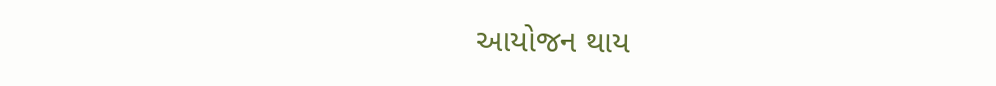આયોજન થાય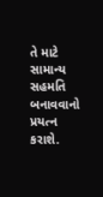તે માટે સામાન્ય સહમતિ બનાવવાનો પ્રયત્ન કરાશે.